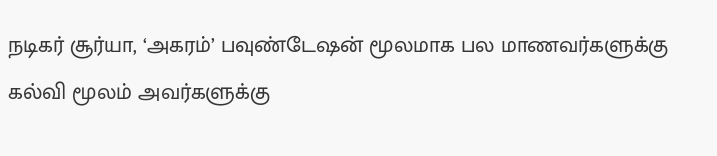நடிகர் சூர்யா, ‘அகரம்’ பவுண்டேஷன் மூலமாக பல மாணவர்களுக்கு கல்வி மூலம் அவர்களுக்கு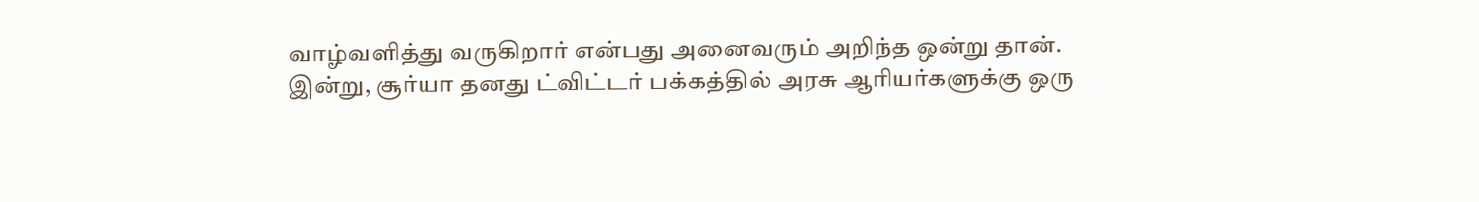வாழ்வளித்து வருகிறார் என்பது அனைவரும் அறிந்த ஒன்று தான்.
இன்று, சூர்யா தனது ட்விட்டர் பக்கத்தில் அரசு ஆரியர்களுக்கு ஒரு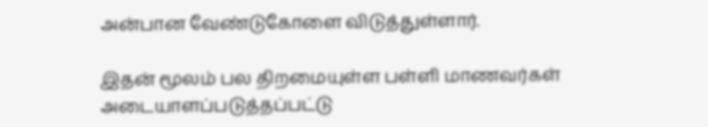அன்பான வேண்டுகோளை விடுத்துள்ளார்.

இதன் மூலம் பல திறமையுள்ள பள்ளி மாணவர்கள் அடையாளப்படுத்தப்பட்டு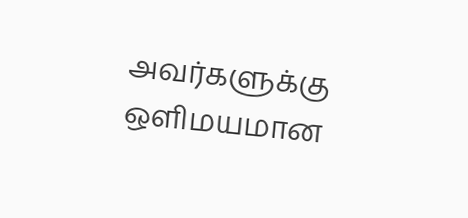அவர்களுக்கு ஒளிமயமான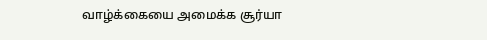வாழ்க்கையை அமைக்க சூர்யா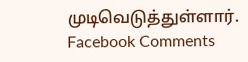முடிவெடுத்துள்ளார்.
Facebook Comments